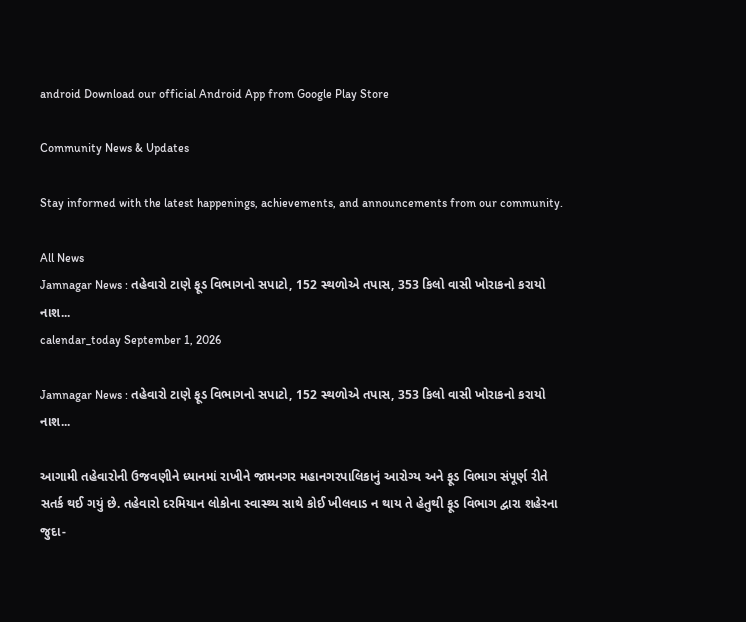android Download our official Android App from Google Play Store

Community News & Updates

Stay informed with the latest happenings, achievements, and announcements from our community.

All News
Jamnagar News : તહેવારો ટાણે ફૂડ વિભાગનો સપાટો, 152 સ્થળોએ તપાસ, 353 કિલો વાસી ખોરાકનો કરાયો નાશ...
calendar_today September 1, 2026

Jamnagar News : તહેવારો ટાણે ફૂડ વિભાગનો સપાટો, 152 સ્થળોએ તપાસ, 353 કિલો વાસી ખોરાકનો કરાયો નાશ...

આગામી તહેવારોની ઉજવણીને ધ્યાનમાં રાખીને જામનગર મહાનગરપાલિકાનું આરોગ્ય અને ફૂડ વિભાગ સંપૂર્ણ રીતે સતર્ક થઈ ગયું છે. તહેવારો દરમિયાન લોકોના સ્વાસ્થ્ય સાથે કોઈ ખીલવાડ ન થાય તે હેતુથી ફૂડ વિભાગ દ્વારા શહેરના જુદા-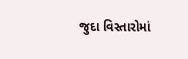જુદા વિસ્તારોમાં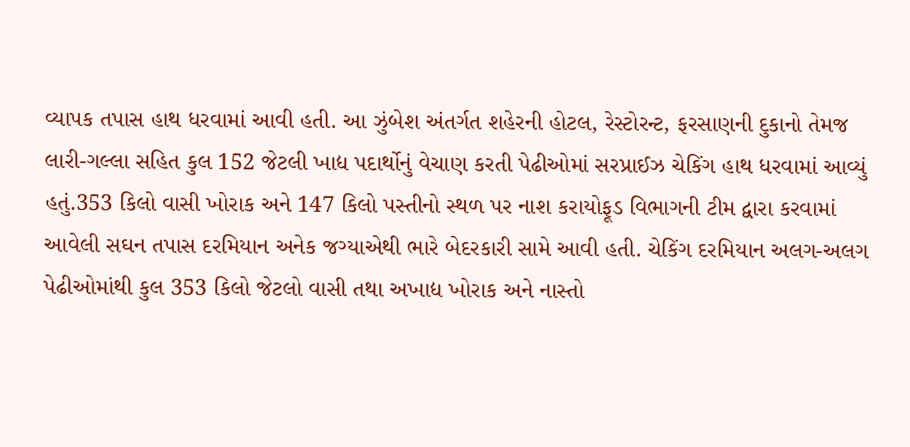વ્યાપક તપાસ હાથ ધરવામાં આવી હતી. આ ઝુંબેશ અંતર્ગત શહેરની હોટલ, રેસ્ટોરન્ટ, ફરસાણની દુકાનો તેમજ લારી-ગલ્લા સહિત કુલ 152 જેટલી ખાદ્ય પદાર્થોનું વેચાણ કરતી પેઢીઓમાં સરપ્રાઈઝ ચેકિંગ હાથ ધરવામાં આવ્યું હતું.353 કિલો વાસી ખોરાક અને 147 કિલો પસ્તીનો સ્થળ પર નાશ કરાયોફૂડ વિભાગની ટીમ દ્વારા કરવામાં આવેલી સઘન તપાસ દરમિયાન અનેક જગ્યાએથી ભારે બેદરકારી સામે આવી હતી. ચેકિંગ દરમિયાન અલગ-અલગ પેઢીઓમાંથી કુલ 353 કિલો જેટલો વાસી તથા અખાદ્ય ખોરાક અને નાસ્તો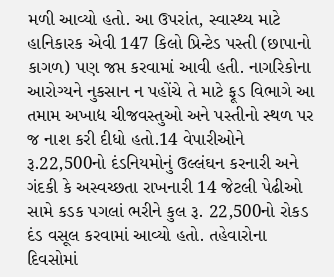મળી આવ્યો હતો. આ ઉપરાંત, સ્વાસ્થ્ય માટે હાનિકારક એવી 147 કિલો પ્રિન્ટેડ પસ્તી (છાપાનો કાગળ) પણ જપ્ત કરવામાં આવી હતી. નાગરિકોના આરોગ્યને નુકસાન ન પહોંચે તે માટે ફૂડ વિભાગે આ તમામ અખાદ્ય ચીજવસ્તુઓ અને પસ્તીનો સ્થળ પર જ નાશ કરી દીધો હતો.14 વેપારીઓને રૂ.22,500નો દંડનિયમોનું ઉલ્લંઘન કરનારી અને ગંદકી કે અસ્વચ્છતા રાખનારી 14 જેટલી પેઢીઓ સામે કડક પગલાં ભરીને કુલ રૂ. 22,500નો રોકડ દંડ વસૂલ કરવામાં આવ્યો હતો. તહેવારોના દિવસોમાં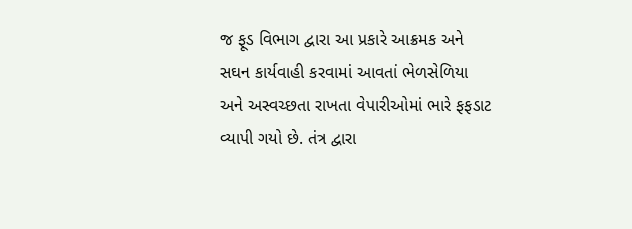જ ફૂડ વિભાગ દ્વારા આ પ્રકારે આક્રમક અને સઘન કાર્યવાહી કરવામાં આવતાં ભેળસેળિયા અને અસ્વચ્છતા રાખતા વેપારીઓમાં ભારે ફફડાટ વ્યાપી ગયો છે. તંત્ર દ્વારા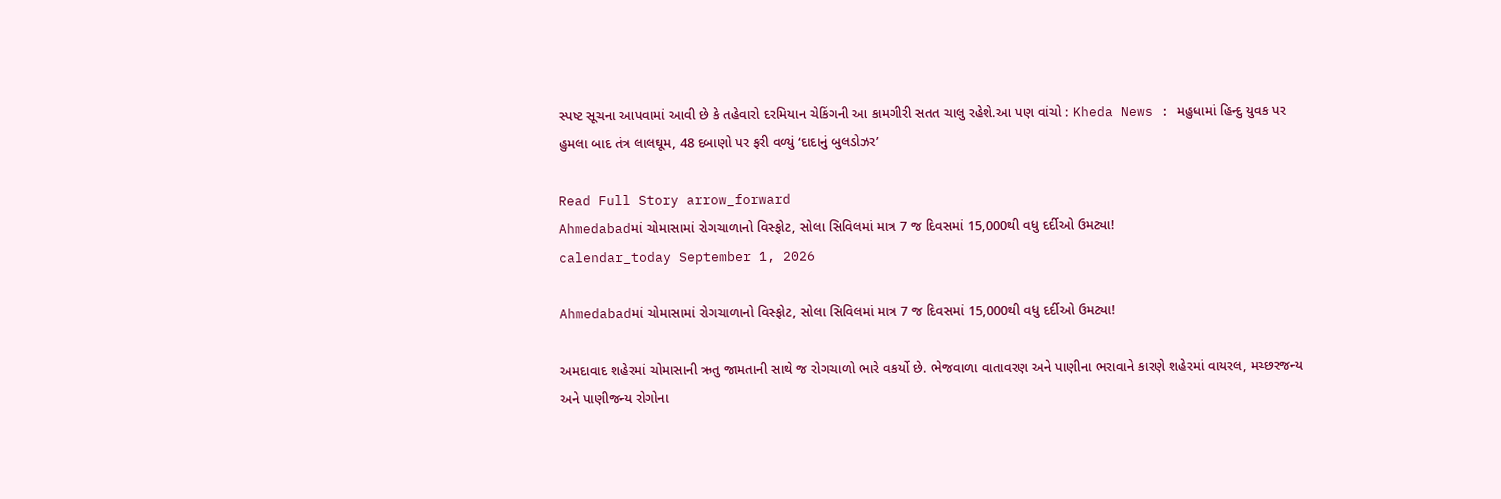સ્પષ્ટ સૂચના આપવામાં આવી છે કે તહેવારો દરમિયાન ચેકિંગની આ કામગીરી સતત ચાલુ રહેશે.આ પણ વાંચો : Kheda News : મહુધામાં હિન્દુ યુવક પર હુમલા બાદ તંત્ર લાલઘૂમ, 48 દબાણો પર ફરી વળ્યું ‘દાદાનું બુલડોઝર’

Read Full Story arrow_forward
Ahmedabadમાં ચોમાસામાં રોગચાળાનો વિસ્ફોટ, સોલા સિવિલમાં માત્ર 7 જ દિવસમાં 15,000થી વધુ દર્દીઓ ઉમટ્યા!
calendar_today September 1, 2026

Ahmedabadમાં ચોમાસામાં રોગચાળાનો વિસ્ફોટ, સોલા સિવિલમાં માત્ર 7 જ દિવસમાં 15,000થી વધુ દર્દીઓ ઉમટ્યા!

અમદાવાદ શહેરમાં ચોમાસાની ઋતુ જામતાની સાથે જ રોગચાળો ભારે વકર્યો છે. ભેજવાળા વાતાવરણ અને પાણીના ભરાવાને કારણે શહેરમાં વાયરલ, મચ્છરજન્ય અને પાણીજન્ય રોગોના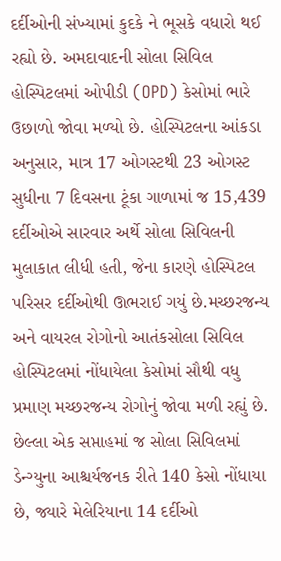દર્દીઓની સંખ્યામાં કુદકે ને ભૂસકે વધારો થઈ રહ્યો છે. અમદાવાદની સોલા સિવિલ હોસ્પિટલમાં ઓપીડી (OPD) કેસોમાં ભારે ઉછાળો જોવા મળ્યો છે. હોસ્પિટલના આંકડા અનુસાર, માત્ર 17 ઓગસ્ટથી 23 ઓગસ્ટ સુધીના 7 દિવસના ટૂંકા ગાળામાં જ 15,439 દર્દીઓએ સારવાર અર્થે સોલા સિવિલની મુલાકાત લીધી હતી, જેના કારણે હોસ્પિટલ પરિસર દર્દીઓથી ઊભરાઈ ગયું છે.મચ્છરજન્ય અને વાયરલ રોગોનો આતંકસોલા સિવિલ હોસ્પિટલમાં નોંધાયેલા કેસોમાં સૌથી વધુ પ્રમાણ મચ્છરજન્ય રોગોનું જોવા મળી રહ્યું છે. છેલ્લા એક સપ્તાહમાં જ સોલા સિવિલમાં ડેન્ગ્યુના આશ્ચર્યજનક રીતે 140 કેસો નોંધાયા છે, જ્યારે મેલેરિયાના 14 દર્દીઓ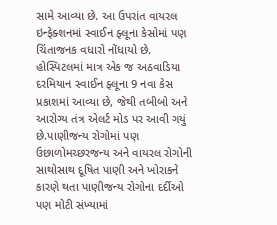સામે આવ્યા છે. આ ઉપરાંત વાયરલ ઇન્ફેક્શનમાં સ્વાઈન ફ્લૂના કેસોમાં પણ ચિંતાજનક વધારો નોંધાયો છે. હોસ્પિટલમાં માત્ર એક જ અઠવાડિયા દરમિયાન સ્વાઈન ફ્લૂના 9 નવા કેસ પ્રકાશમાં આવ્યા છે, જેથી તબીબો અને આરોગ્ય તંત્ર એલર્ટ મોડ પર આવી ગયું છે.પાણીજન્ય રોગોમાં પણ ઉછાળોમચ્છરજન્ય અને વાયરલ રોગોની સાથોસાથ દૂષિત પાણી અને ખોરાકને કારણે થતા પાણીજન્ય રોગોના દર્દીઓ પણ મોટી સંખ્યામાં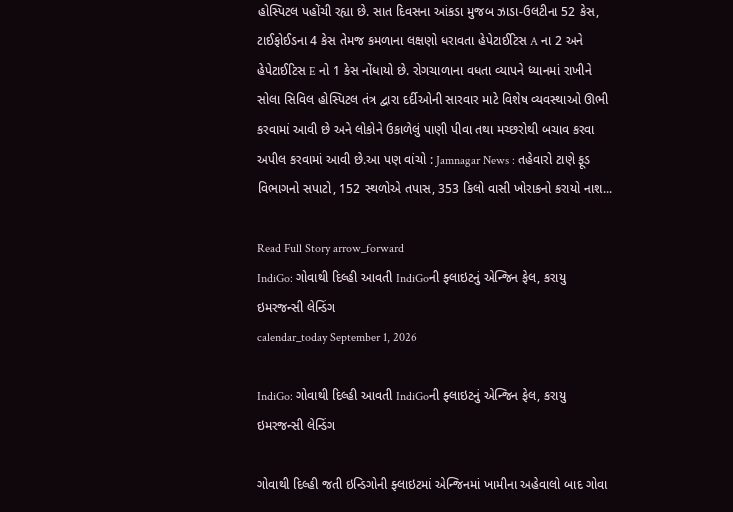હોસ્પિટલ પહોંચી રહ્યા છે. સાત દિવસના આંકડા મુજબ ઝાડા-ઉલટીના 52 કેસ, ટાઈફોઈડના 4 કેસ તેમજ કમળાના લક્ષણો ધરાવતા હેપેટાઈટિસ A ના 2 અને હેપેટાઈટિસ E નો 1 કેસ નોંધાયો છે. રોગચાળાના વધતા વ્યાપને ધ્યાનમાં રાખીને સોલા સિવિલ હોસ્પિટલ તંત્ર દ્વારા દર્દીઓની સારવાર માટે વિશેષ વ્યવસ્થાઓ ઊભી કરવામાં આવી છે અને લોકોને ઉકાળેલું પાણી પીવા તથા મચ્છરોથી બચાવ કરવા અપીલ કરવામાં આવી છે.આ પણ વાંચો : Jamnagar News : તહેવારો ટાણે ફૂડ વિભાગનો સપાટો, 152 સ્થળોએ તપાસ, 353 કિલો વાસી ખોરાકનો કરાયો નાશ...

Read Full Story arrow_forward
IndiGo: ગોવાથી દિલ્હી આવતી IndiGoની ફ્લાઇટનું એન્જિન ફેલ, કરાયુ ઇમરજન્સી લેન્ડિંગ
calendar_today September 1, 2026

IndiGo: ગોવાથી દિલ્હી આવતી IndiGoની ફ્લાઇટનું એન્જિન ફેલ, કરાયુ ઇમરજન્સી લેન્ડિંગ

ગોવાથી દિલ્હી જતી ઇન્ડિગોની ફ્લાઇટમાં એન્જિનમાં ખામીના અહેવાલો બાદ ગોવા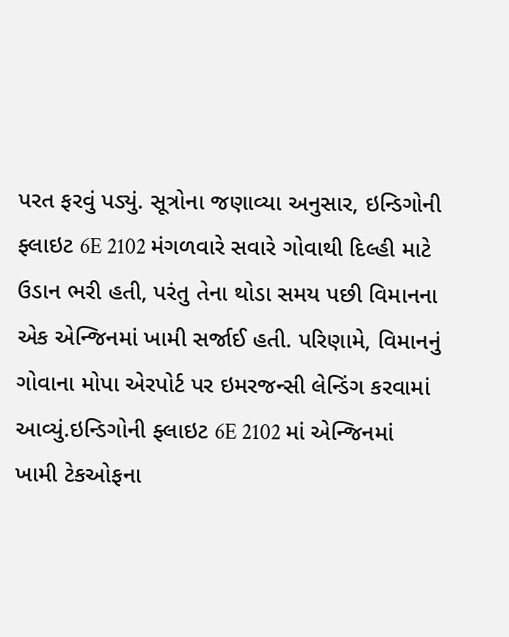પરત ફરવું પડ્યું. સૂત્રોના જણાવ્યા અનુસાર, ઇન્ડિગોની ફ્લાઇટ 6E 2102 મંગળવારે સવારે ગોવાથી દિલ્હી માટે ઉડાન ભરી હતી, પરંતુ તેના થોડા સમય પછી વિમાનના એક એન્જિનમાં ખામી સર્જાઈ હતી. પરિણામે, વિમાનનું ગોવાના મોપા એરપોર્ટ પર ઇમરજન્સી લેન્ડિંગ કરવામાં આવ્યું.ઇન્ડિગોની ફ્લાઇટ 6E 2102 માં એન્જિનમાં ખામી ટેકઓફના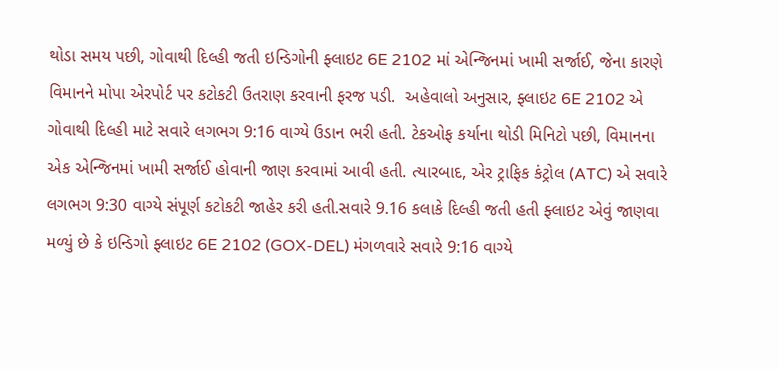થોડા સમય પછી, ગોવાથી દિલ્હી જતી ઇન્ડિગોની ફ્લાઇટ 6E 2102 માં એન્જિનમાં ખામી સર્જાઈ, જેના કારણે વિમાનને મોપા એરપોર્ટ પર કટોકટી ઉતરાણ કરવાની ફરજ પડી.  અહેવાલો અનુસાર, ફ્લાઇટ 6E 2102 એ ગોવાથી દિલ્હી માટે સવારે લગભગ 9:16 વાગ્યે ઉડાન ભરી હતી. ટેકઓફ કર્યાના થોડી મિનિટો પછી, વિમાનના એક એન્જિનમાં ખામી સર્જાઈ હોવાની જાણ કરવામાં આવી હતી. ત્યારબાદ, એર ટ્રાફિક કંટ્રોલ (ATC) એ સવારે લગભગ 9:30 વાગ્યે સંપૂર્ણ કટોકટી જાહેર કરી હતી.સવારે 9.16 કલાકે દિલ્હી જતી હતી ફ્લાઇટ એવું જાણવા મળ્યું છે કે ઇન્ડિગો ફ્લાઇટ 6E 2102 (GOX-DEL) મંગળવારે સવારે 9:16 વાગ્યે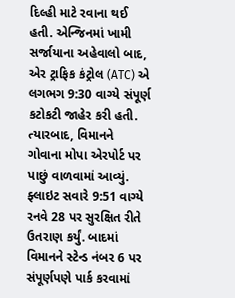દિલ્હી માટે રવાના થઈ હતી. એન્જિનમાં ખામી સર્જાયાના અહેવાલો બાદ, એર ટ્રાફિક કંટ્રોલ (ATC) એ લગભગ 9:30 વાગ્યે સંપૂર્ણ કટોકટી જાહેર કરી હતી. ત્યારબાદ, વિમાનને ગોવાના મોપા એરપોર્ટ પર પાછું વાળવામાં આવ્યું. ફ્લાઇટ સવારે 9:51 વાગ્યે રનવે 28 પર સુરક્ષિત રીતે ઉતરાણ કર્યું. બાદમાં વિમાનને સ્ટેન્ડ નંબર 6 પર સંપૂર્ણપણે પાર્ક કરવામાં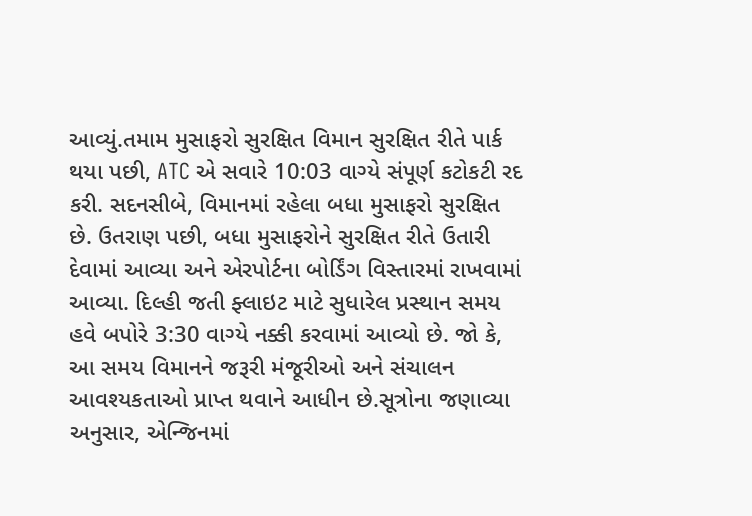આવ્યું.તમામ મુસાફરો સુરક્ષિત વિમાન સુરક્ષિત રીતે પાર્ક થયા પછી, ATC એ સવારે 10:03 વાગ્યે સંપૂર્ણ કટોકટી રદ કરી. સદનસીબે, વિમાનમાં રહેલા બધા મુસાફરો સુરક્ષિત છે. ઉતરાણ પછી, બધા મુસાફરોને સુરક્ષિત રીતે ઉતારી દેવામાં આવ્યા અને એરપોર્ટના બોર્ડિંગ વિસ્તારમાં રાખવામાં આવ્યા. દિલ્હી જતી ફ્લાઇટ માટે સુધારેલ પ્રસ્થાન સમય હવે બપોરે 3:30 વાગ્યે નક્કી કરવામાં આવ્યો છે. જો કે, આ સમય વિમાનને જરૂરી મંજૂરીઓ અને સંચાલન આવશ્યકતાઓ પ્રાપ્ત થવાને આધીન છે.સૂત્રોના જણાવ્યા અનુસાર, એન્જિનમાં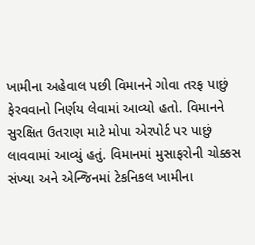ખામીના અહેવાલ પછી વિમાનને ગોવા તરફ પાછું ફેરવવાનો નિર્ણય લેવામાં આવ્યો હતો. વિમાનને સુરક્ષિત ઉતરાણ માટે મોપા એરપોર્ટ પર પાછું લાવવામાં આવ્યું હતું. વિમાનમાં મુસાફરોની ચોક્કસ સંખ્યા અને એન્જિનમાં ટેકનિકલ ખામીના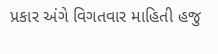પ્રકાર અંગે વિગતવાર માહિતી હજુ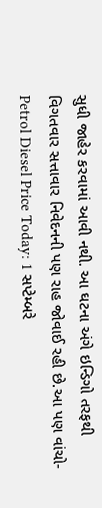સુધી જાહેર કરવામાં આવી નથી. આ ઘટના અંગે ઇન્ડિગો તરફથી વિગતવાર સત્તાવાર નિવેદનની પણ રાહ જોવાઈ રહી છે.આ પણ વાંચો-  Petrol Diesel Price Today: 1 સપ્ટેમ્બરે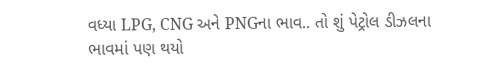વધ્યા LPG, CNG અને PNGના ભાવ.. તો શું પેટ્રોલ ડીઝલના ભાવમાં પણ થયો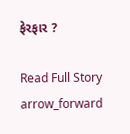ફેરફાર ?

Read Full Story arrow_forward